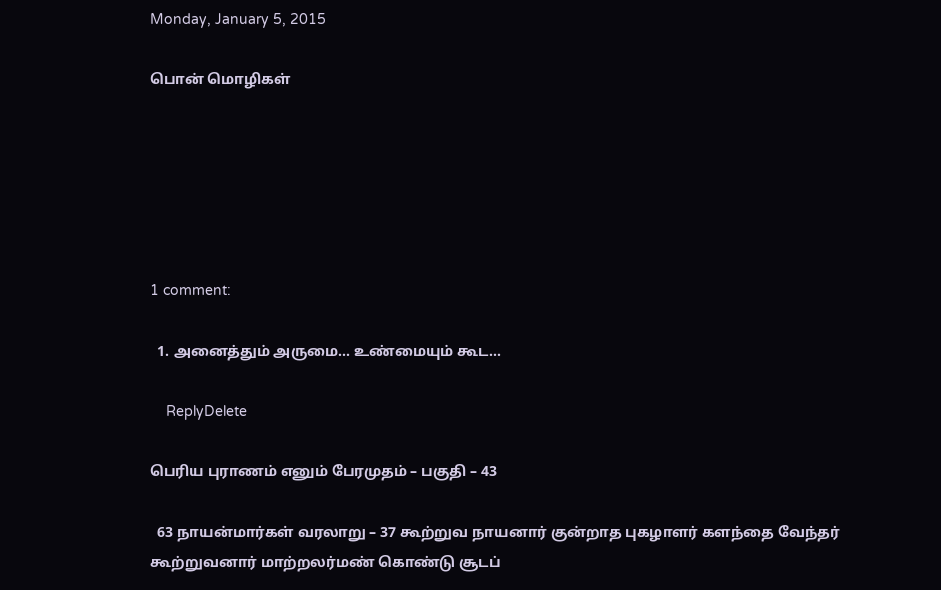Monday, January 5, 2015

பொன் மொழிகள்






1 comment:

  1. அனைத்தும் அருமை... உண்மையும் கூட...

    ReplyDelete

பெரிய புராணம் எனும் பேரமுதம் – பகுதி – 43

  63 நாயன்மார்கள் வரலாறு – 37 கூற்றுவ நாயனார் குன்றாத புகழாளர் களந்தை வேந்தர்     கூற்றுவனார் மாற்றலர்மண் கொண்டு சூடப்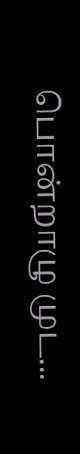பொன்றாழு முட...